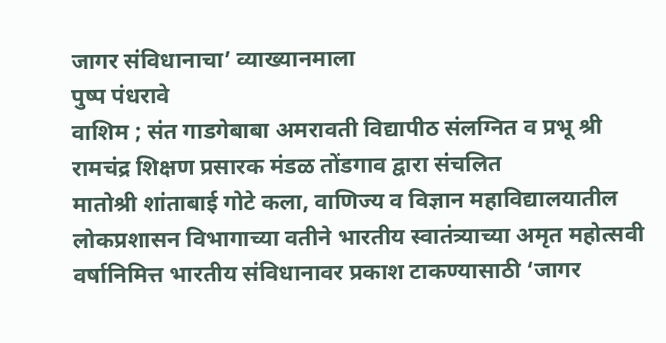जागर संविधानाचा’ व्याख्यानमाला
पुष्प पंधरावे
वाशिम ; संत गाडगेबाबा अमरावती विद्यापीठ संलग्नित व प्रभू श्री रामचंद्र शिक्षण प्रसारक मंडळ तोंडगाव द्वारा संचलित
मातोश्री शांताबाई गोटे कला, वाणिज्य व विज्ञान महाविद्यालयातील लोकप्रशासन विभागाच्या वतीने भारतीय स्वातंत्र्याच्या अमृत महोत्सवी वर्षानिमित्त भारतीय संविधानावर प्रकाश टाकण्यासाठी ‘जागर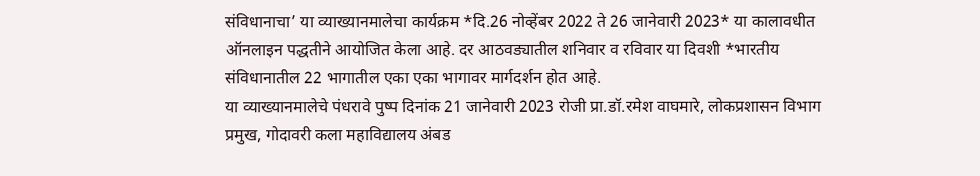संविधानाचा’ या व्याख्यानमालेचा कार्यक्रम *दि.26 नोव्हेंबर 2022 ते 26 जानेवारी 2023* या कालावधीत ऑनलाइन पद्धतीने आयोजित केला आहे. दर आठवड्यातील शनिवार व रविवार या दिवशी *भारतीय संविधानातील 22 भागातील एका एका भागावर मार्गदर्शन होत आहे.
या व्याख्यानमालेचे पंधरावे पुष्प दिनांक 21 जानेवारी 2023 रोजी प्रा.डॉ.रमेश वाघमारे, लोकप्रशासन विभाग प्रमुख, गोदावरी कला महाविद्यालय अंबड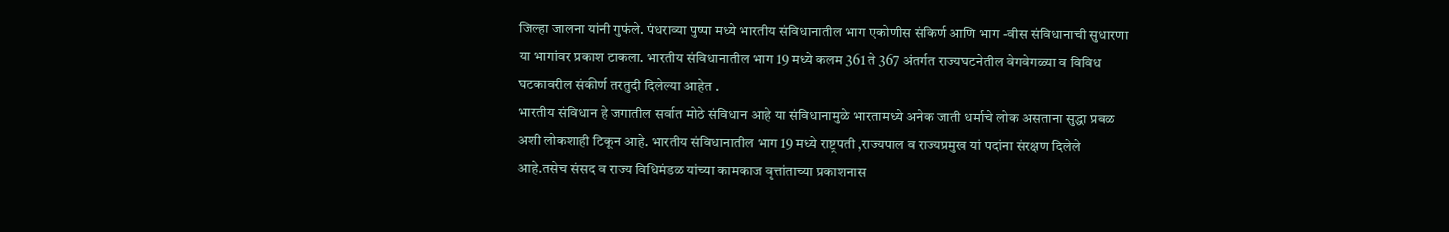जिल्हा जालना यांनी गुफंले. पंधराव्या पुष्पा मध्ये भारतीय संविधानातील भाग एकोणीस संकिर्ण आणि भाग -वीस संविधानाची सुधारणा या भागांवर प्रकाश टाकला. भारतीय संविधानातील भाग 19 मध्ये कलम 361 ते 367 अंतर्गत राज्यघटनेतील वेगवेगळ्या व विविध घटकावरील संकीर्ण तरतुदी दिलेल्या आहेत .
भारतीय संविधान हे जगातील सर्वात मोठे संविधान आहे या संविधानामुळे भारतामध्ये अनेक जाती धर्माचे लोक असताना सुद्धा प्रबळ अशी लोकशाही टिकून आहे. भारतीय संविधानातील भाग 19 मध्ये राष्ट्रपती ,राज्यपाल व राज्यप्रमुख यां पदांना संरक्षण दिलेले आहे.तसेच संसद व राज्य विधिमंडळ यांच्या कामकाज वृत्तांताच्या प्रकाशनास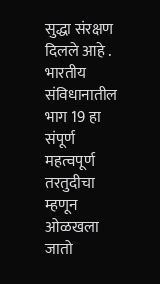सुद्धा संरक्षण दिलले आहे . भारतीय संविधानातील भाग 19 हा संपूर्ण महत्वपूर्ण तरतुदीचा म्हणून ओळखला जातो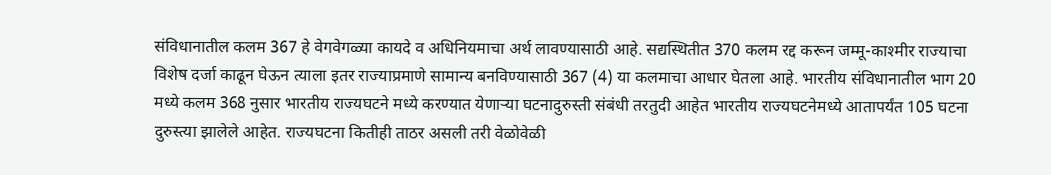संविधानातील कलम 367 हे वेगवेगळ्या कायदे व अधिनियमाचा अर्थ लावण्यासाठी आहे. सद्यस्थितीत 370 कलम रद्द करून जम्मू-काश्मीर राज्याचा विशेष दर्जा काढून घेऊन त्याला इतर राज्याप्रमाणे सामान्य बनविण्यासाठी 367 (4) या कलमाचा आधार घेतला आहे. भारतीय संविधानातील भाग 20 मध्ये कलम 368 नुसार भारतीय राज्यघटने मध्ये करण्यात येणाऱ्या घटनादुरुस्ती संबंधी तरतुदी आहेत भारतीय राज्यघटनेमध्ये आतापर्यंत 105 घटना दुरुस्त्या झालेले आहेत. राज्यघटना कितीही ताठर असली तरी वेळोवेळी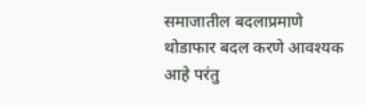समाजातील बदलाप्रमाणे थोडाफार बदल करणे आवश्यक आहे परंतु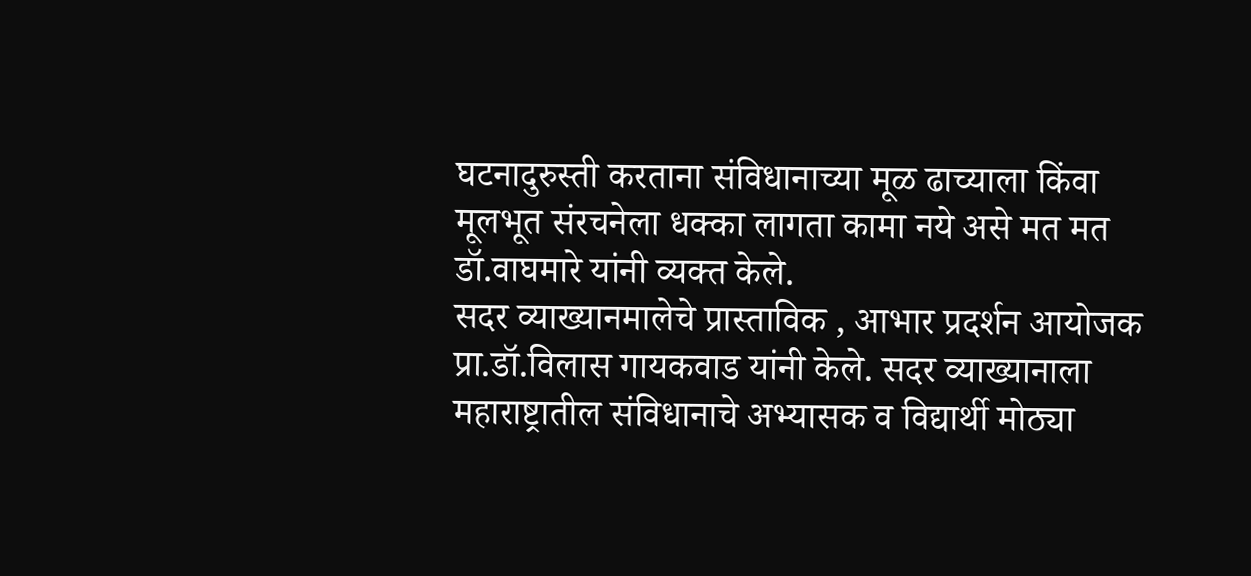घटनादुरुस्ती करताना संविधानाच्या मूळ ढाच्याला किंवा मूलभूत संरचनेला धक्का लागता कामा नये असे मत मत डॉ.वाघमारे यांनी व्यक्त केले.
सदर व्याख्यानमालेचे प्रास्ताविक , आभार प्रदर्शन आयोजक प्रा.डॉ.विलास गायकवाड यांनी केले. सदर व्याख्यानाला महाराष्ट्रातील संविधानाचे अभ्यासक व विद्यार्थी मोठ्या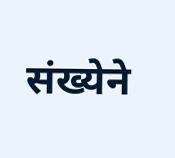संख्येने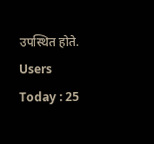उपस्थित होते.
Users Today : 25